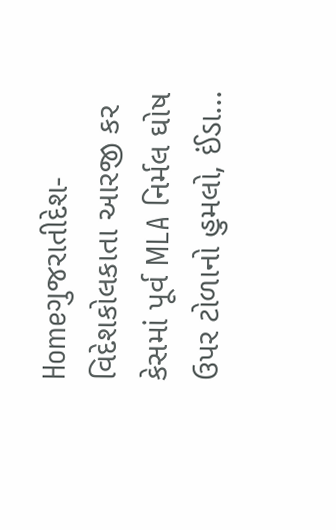Homeગુજરાતીદેશ-વિદેશકોલકાતા આરજી કર કેસમાં પૂર્વ MLA નિર્મલ ઘોષ ઉપર ટોળાનો હુમલો, ઈંડા...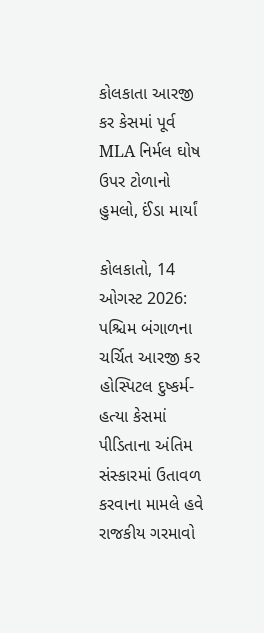કોલકાતા આરજી કર કેસમાં પૂર્વ MLA નિર્મલ ઘોષ ઉપર ટોળાનો હુમલો, ઈંડા માર્યાં

કોલકાતો, 14 ઓગસ્ટ 2026: પશ્ચિમ બંગાળના ચર્ચિત આરજી કર હોસ્પિટલ દુષ્કર્મ-હત્યા કેસમાં પીડિતાના અંતિમ સંસ્કારમાં ઉતાવળ કરવાના મામલે હવે રાજકીય ગરમાવો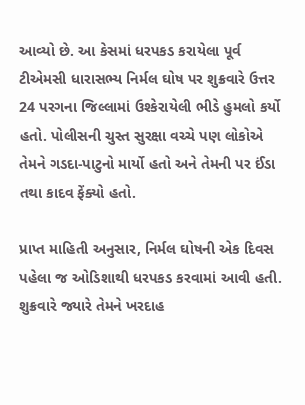આવ્યો છે. આ કેસમાં ધરપકડ કરાયેલા પૂર્વ ટીએમસી ધારાસભ્ય નિર્મલ ઘોષ પર શુક્રવારે ઉત્તર 24 પરગના જિલ્લામાં ઉશ્કેરાયેલી ભીડે હુમલો કર્યો હતો. પોલીસની ચુસ્ત સુરક્ષા વચ્ચે પણ લોકોએ તેમને ગડદા-પાટુનો માર્યો હતો અને તેમની પર ઈંડા તથા કાદવ ફેંક્યો હતો.

પ્રાપ્ત માહિતી અનુસાર, નિર્મલ ઘોષની એક દિવસ પહેલા જ ઓડિશાથી ધરપકડ કરવામાં આવી હતી. શુક્રવારે જ્યારે તેમને ખરદાહ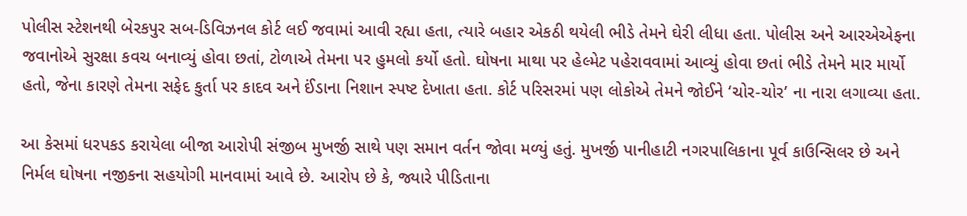પોલીસ સ્ટેશનથી બેરકપુર સબ-ડિવિઝનલ કોર્ટ લઈ જવામાં આવી રહ્યા હતા, ત્યારે બહાર એકઠી થયેલી ભીડે તેમને ઘેરી લીધા હતા. પોલીસ અને આરએએફના જવાનોએ સુરક્ષા કવચ બનાવ્યું હોવા છતાં, ટોળાએ તેમના પર હુમલો કર્યો હતો. ઘોષના માથા પર હેલ્મેટ પહેરાવવામાં આવ્યું હોવા છતાં ભીડે તેમને માર માર્યો હતો, જેના કારણે તેમના સફેદ કુર્તા પર કાદવ અને ઈંડાના નિશાન સ્પષ્ટ દેખાતા હતા. કોર્ટ પરિસરમાં પણ લોકોએ તેમને જોઈને ‘ચોર-ચોર’ ના નારા લગાવ્યા હતા.

આ કેસમાં ધરપકડ કરાયેલા બીજા આરોપી સંજીબ મુખર્જી સાથે પણ સમાન વર્તન જોવા મળ્યું હતું. મુખર્જી પાનીહાટી નગરપાલિકાના પૂર્વ કાઉન્સિલર છે અને નિર્મલ ઘોષના નજીકના સહયોગી માનવામાં આવે છે. આરોપ છે કે, જ્યારે પીડિતાના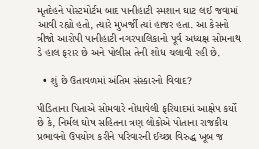મૃતદેહને પોસ્ટમોર્ટમ બાદ પાનીહાટી સ્મશાન ઘાટ લઈ જવામાં આવી રહ્યો હતો, ત્યારે મુખર્જી ત્યાં હાજર હતા. આ કેસનો ત્રીજો આરોપી પાનીહાટી નગરપાલિકાનો પૂર્વ અધ્યક્ષ સોમનાથ ડે હાલ ફરાર છે અને પોલીસ તેની શોધ ચલાવી રહી છે.

  • શું છે ઉતાવળમાં અંતિમ સંસ્કારનો વિવાદ?

પીડિતાના પિતાએ સોમવારે નોંધાવેલી ફરિયાદમાં આક્ષેપ કર્યો છે કે, નિર્મલ ઘોષ સહિતના ત્રણ લોકોએ પોતાના રાજકીય પ્રભાવનો ઉપયોગ કરીને પરિવારની ઈચ્છા વિરુદ્ધ ખૂબ જ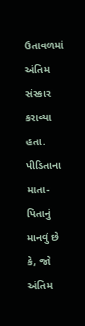ઉતાવળમાં અંતિમ સંસ્કાર કરાવ્યા હતા. પીડિતાના માતા-પિતાનું માનવું છે કે, જો અંતિમ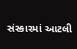સંસ્કારમાં આટલી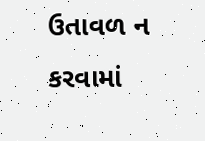ઉતાવળ ન કરવામાં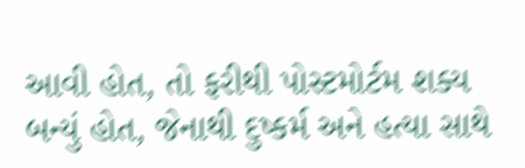આવી હોત, તો ફરીથી પોસ્ટમોર્ટમ શક્ય બન્યું હોત, જેનાથી દુષ્કર્મ અને હત્યા સાથે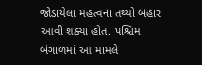જોડાયેલા મહત્વના તથ્યો બહાર આવી શક્યા હોત. પશ્ચિમ બંગાળમાં આ મામલે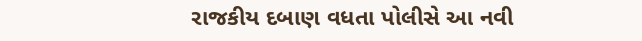રાજકીય દબાણ વધતા પોલીસે આ નવી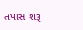તપાસ શરૂ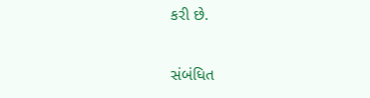કરી છે.

સંબંધિત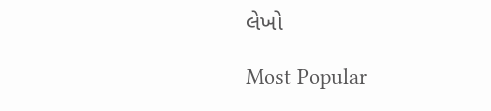લેખો

Most Popular